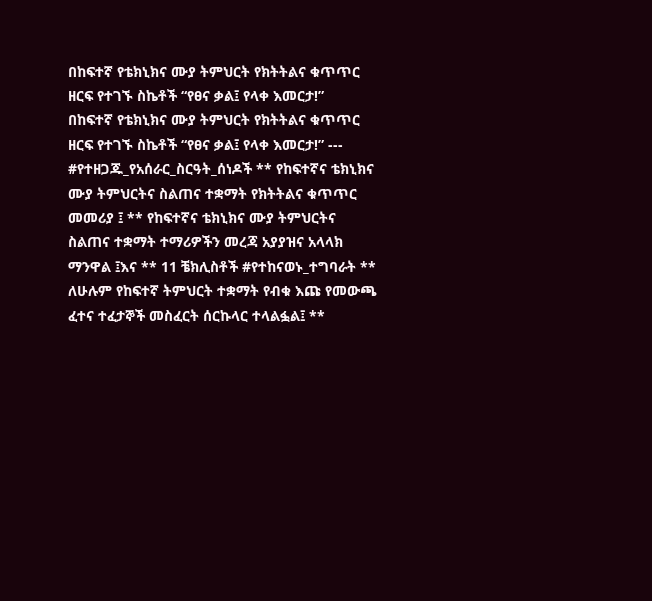በከፍተኛ የቴክኒክና ሙያ ትምህርት የክትትልና ቁጥጥር ዘርፍ የተገኙ ስኬቶች “የፀና ቃል፤ የላቀ እመርታ!”
በከፍተኛ የቴክኒክና ሙያ ትምህርት የክትትልና ቁጥጥር ዘርፍ የተገኙ ስኬቶች “የፀና ቃል፤ የላቀ እመርታ!” --- #የተዘጋጁ_የአሰራር_ስርዓት_ሰነዶች ** የከፍተኛና ቴክኒክና ሙያ ትምህርትና ስልጠና ተቋማት የክትትልና ቁጥጥር መመሪያ ፤ ** የከፍተኛና ቴክኒክና ሙያ ትምህርትና ስልጠና ተቋማት ተማሪዎችን መረጃ አያያዝና አላላክ ማንዋል ፤እና ** 11 ቼክሊስቶች #የተከናወኑ_ተግባራት ** ለሁሉም የከፍተኛ ትምህርት ተቋማት የብቁ እጩ የመውጫ ፈተና ተፈታኞች መስፈርት ሰርኩላር ተላልፏል፤ **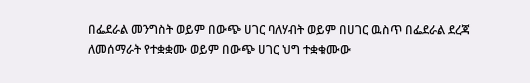በፌደራል መንግስት ወይም በውጭ ሀገር ባለሃብት ወይም በሀገር ዉስጥ በፌደራል ደረጃ ለመሰማራት የተቋቋሙ ወይም በውጭ ሀገር ህግ ተቋቁሙው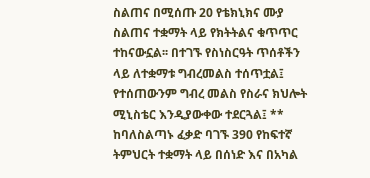ስልጠና በሚሰጡ 20 የቴክኒክና ሙያ ስልጠና ተቋማት ላይ የክትትልና ቁጥጥር ተከናውኗል፡፡ በተገኙ የስነስርዓት ጥሰቶችን ላይ ለተቋማቱ ግብረመልስ ተሰጥቷል፤ የተሰጠውንም ግብረ መልስ የስራና ክህሎት ሚኒስቴር እንዲያውቀው ተደርጓል፤ ** ከባለስልጣኑ ፈቃድ ባገኙ 390 የከፍተኛ ትምህርት ተቋማት ላይ በሰነድ እና በአካል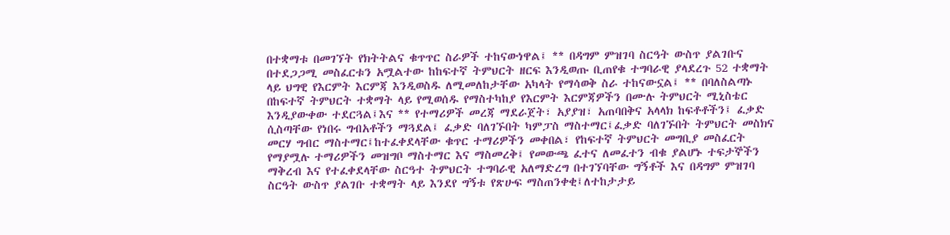በተቋማቱ በመገኘት የክትትልና ቁጥጥር ስራዎች ተከናውነዋል፤ ** በዳግም ምዝገባ ስርዓት ውስጥ ያልገቡና በተደጋጋሚ መስፈርቱን አሟልተው ከከፍተኛ ትምህርት ዘርፍ እንዲወጡ ቢጠየቁ ተግባራዊ ያላደረጉ 52 ተቋማት ላይ ህግዊ የእርምት እርምጃ እንዲወስዱ ለሚመለከታቸው አካላት የማሳወቅ ስራ ተከናውኗል፤ ** በባለስልጣኑ በከፍተኛ ትምህርት ተቋማት ላይ የሚወሰዱ የማስተካከያ የእርምት እርምጃዎችን በሙሉ ትምህርት ሚኒስቴር እንዲያውቀው ተደርጓል፤እና ** የተማሪዎች መረጃ ማደራጀት፣ አያያዝ፣ አጠባበቅና አላላክ ከፍቶቶችን፤ ፈቃድ ሲስጣቸው የነበሩ ግብአቶችን ማጓደል፤ ፈቃድ ባለገኙበት ካምፓስ ማስተማር፤ፈቃድ ባለገኙበት ትምህርት መስክና መርሃ ግብር ማስተማር፤ከተፈቀደላቸው ቁጥር ተማሪዎችን መቀበል፣ የከፍተኛ ትምህርት መግቢያ መስፈርት የማያሟሉ ተማሪዎችን መዝግቦ ማስተማር እና ማስመረቅ፤ የመውጫ ፈተና ለመፈተን ብቁ ያልሆኑ ተፍታኞችን ማቅረብ እና የተፈቀደላቸው ስርዓተ ትምህርት ተግባራዊ አለማድረግ በተገኘባቸው ግኝቶች እና በዳግም ምዝገባ ስርዓት ውስጥ ያልገቡ ተቋማት ላይ እንደየ ግኝቱ የጽሁፍ ማስጠንቀቂ፤ለተከታታይ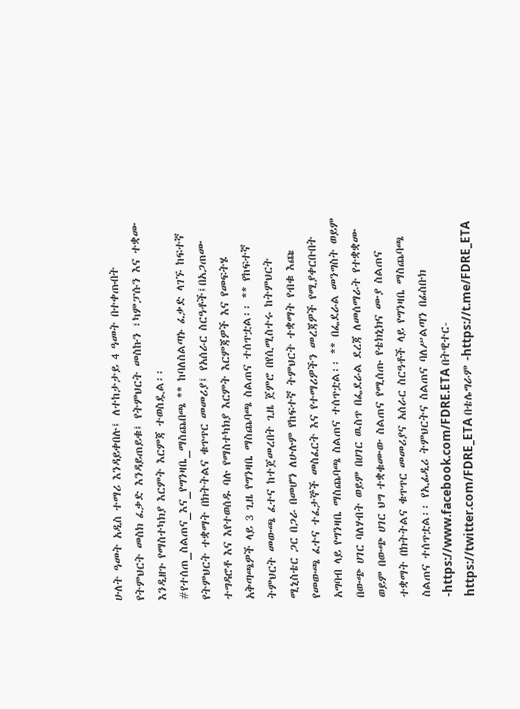ሁለት ዓመት አዲስ ተማሪ እንዳይቀበሉ፤ ለተከታታይ 4 ዓመት በተቀጡበት የትምህርት መስክ ፈቃድ እንዳይጠይቁ፤ የትምህርት መስኩን ፣ካምፓሱን እና ተቋሙ እንዲዘጉ የማስተካክያ እርምት እርምጃ ተወስዷል፡፡ #የተሰጠ_ስልጠና_እና_የግንዛቤ_ማስጨበጫ ** ከባለስልጣኑ ፈቃድ ላገኙ ከፍተኛ የትምህርት ተቋማት በክትትልና ቁጥጥር መመሪያ፤ የአሰራር ስርዓቶች፤በአጋጠሙ ተግዳሮቶ እና እየተወሰዱ ባሉ የማስተካክያ እርምት እርምጃዎች እና የመፍትሄ አቅጣጫዎች ላይ 3 ጊዜ የግንዛቤ ማስጨባጫ ስልጠና ተሰጥቷል፡፡ ** የከፍተኛ ትምህርት መውጫ ፈተና ከተጀመረበት ጊዜ ጀምሮ በየሲሚስተሩ ከትምህርት ሚኒስቴር ጋር በጋራ በመሆን ለሁሉም የከፍተኛ ትምህርት ተቋማት የብቁ እጩ የመውጫ ፈተና ተፈታኞች መስፈርት እና የተማሪዎችን መረጃዎች የሚያቀርቡበት አግባብ ላይ የግንዛቤ ማስጨባጫ ስልጠና ተሰጥቷል፡፡ ** በፌደራል መንግስት ወይም በውጭ ሀገር ባለሃብት ወይም በሀገር ዉስጥ በፌደራል ደረጃ ለመሰማራት የተቋቋሙ ወይም በውጭ ሀገር ህግ ተቋቁሙው ስልጠና የሚሰጡ የቴክኒክና ሙያ ስልጠና ተቋማት በክትትልና ቁጥጥር መመሪያና አሰራር ስርዓቶች ላይ የግንዛቤ ማስጨባጫ ስልጠና ተሰጥቷል፡፡ የኢፊዲሪ ትምህርትና ስልጠና ባለሥልጣን በፊስቡክ -https://www.facebook.com/FDRE.ETA በትዊተር- https://twitter.com/FDRE_ETA በቴሌግራም -https://t.me/FDRE_ETA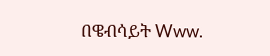በዌብሳይት Www.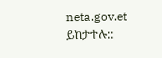neta.gov.et ይከታተሉ::